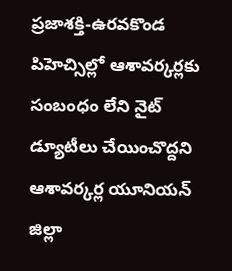ప్రజాశక్తి-ఉరవకొండ పిహెచ్సిల్లో ఆశావర్కర్లకు సంబంధం లేని నైట్ డ్యూటీలు చేయించొద్దని ఆశావర్కర్ల యూనియన్ జిల్లా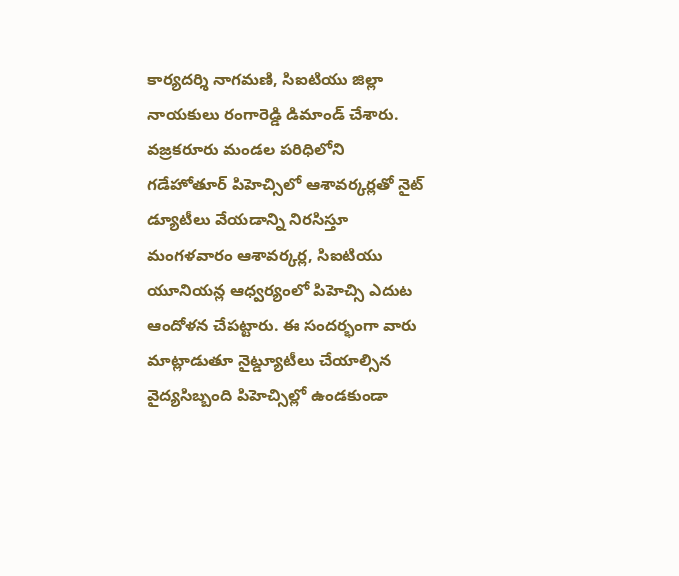కార్యదర్శి నాగమణి, సిఐటియు జిల్లా నాయకులు రంగారెడ్డి డిమాండ్ చేశారు. వజ్రకరూరు మండల పరిధిలోని గడేహోతూర్ పిహెచ్సిలో ఆశావర్కర్లతో నైట్ డ్యూటీలు వేయడాన్ని నిరసిస్తూ మంగళవారం ఆశావర్కర్ల, సిఐటియు యూనియన్ల ఆధ్వర్యంలో పిహెచ్సి ఎదుట ఆందోళన చేపట్టారు. ఈ సందర్భంగా వారు మాట్లాడుతూ నైట్డ్యూటీలు చేయాల్సిన వైద్యసిబ్బంది పిహెచ్సిల్లో ఉండకుండా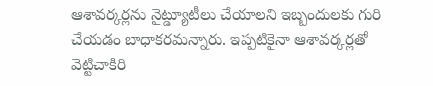ఆశావర్కర్లను నైట్డ్యూటీలు చేయాలని ఇబ్బందులకు గురి చేయడం బాధాకరమన్నారు. ఇప్పటికైనా ఆశావర్కర్లతో వెట్టిచాకిరి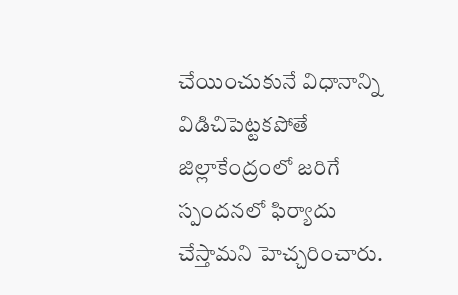చేయించుకునే విధానాన్ని విడిచిపెట్టకపోతే జిల్లాకేంద్రంలో జరిగే స్పందనలో ఫిర్యాదు చేస్తామని హెచ్చరించారు.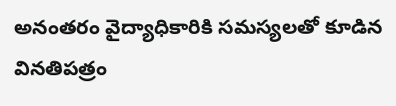అనంతరం వైద్యాధికారికి సమస్యలతో కూడిన వినతిపత్రం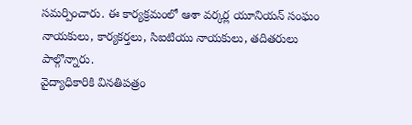సమర్పించారు. ఈ కార్యక్రమంలో ఆశా వర్కర్ల యూనియన్ సంఘం నాయకులు, కార్యకర్తలు, సిఐటియు నాయకులు, తదితరులు పాల్గొన్నారు.
వైద్యాధికారికి వినతిపత్రం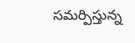సమర్పిస్తున్న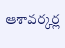ఆశావర్కర్ల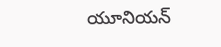యూనియన్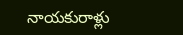నాయకురాళ్లు